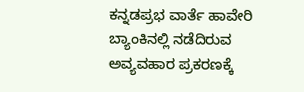ಕನ್ನಡಪ್ರಭ ವಾರ್ತೆ ಹಾವೇರಿ
ಬ್ಯಾಂಕಿನಲ್ಲಿ ನಡೆದಿರುವ ಅವ್ಯವಹಾರ ಪ್ರಕರಣಕ್ಕೆ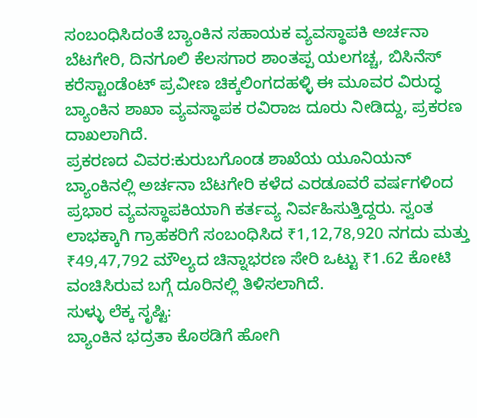ಸಂಬಂಧಿಸಿದಂತೆ ಬ್ಯಾಂಕಿನ ಸಹಾಯಕ ವ್ಯವಸ್ಥಾಪಕಿ ಅರ್ಚನಾ ಬೆಟಗೇರಿ, ದಿನಗೂಲಿ ಕೆಲಸಗಾರ ಶಾಂತಪ್ಪ ಯಲಗಚ್ಚ, ಬಿಸಿನೆಸ್ ಕರೆಸ್ಟಾಂಡೆಂಟ್ ಪ್ರವೀಣ ಚಿಕ್ಕಲಿಂಗದಹಳ್ಳಿ ಈ ಮೂವರ ವಿರುದ್ಧ ಬ್ಯಾಂಕಿನ ಶಾಖಾ ವ್ಯವಸ್ಥಾಪಕ ರವಿರಾಜ ದೂರು ನೀಡಿದ್ದು, ಪ್ರಕರಣ ದಾಖಲಾಗಿದೆ.
ಪ್ರಕರಣದ ವಿವರ:ಕುರುಬಗೊಂಡ ಶಾಖೆಯ ಯೂನಿಯನ್ ಬ್ಯಾಂಕಿನಲ್ಲಿ ಅರ್ಚನಾ ಬೆಟಗೇರಿ ಕಳೆದ ಎರಡೂವರೆ ವರ್ಷಗಳಿಂದ ಪ್ರಭಾರ ವ್ಯವಸ್ಥಾಪಕಿಯಾಗಿ ಕರ್ತವ್ಯ ನಿರ್ವಹಿಸುತ್ತಿದ್ದರು. ಸ್ವಂತ ಲಾಭಕ್ಕಾಗಿ ಗ್ರಾಹಕರಿಗೆ ಸಂಬಂಧಿಸಿದ ₹1,12,78,920 ನಗದು ಮತ್ತು ₹49,47,792 ಮೌಲ್ಯದ ಚಿನ್ನಾಭರಣ ಸೇರಿ ಒಟ್ಟು ₹1.62 ಕೋಟಿ ವಂಚಿಸಿರುವ ಬಗ್ಗೆ ದೂರಿನಲ್ಲಿ ತಿಳಿಸಲಾಗಿದೆ.
ಸುಳ್ಳು ಲೆಕ್ಕ ಸೃಷ್ಟಿ:
ಬ್ಯಾಂಕಿನ ಭದ್ರತಾ ಕೊಠಡಿಗೆ ಹೋಗಿ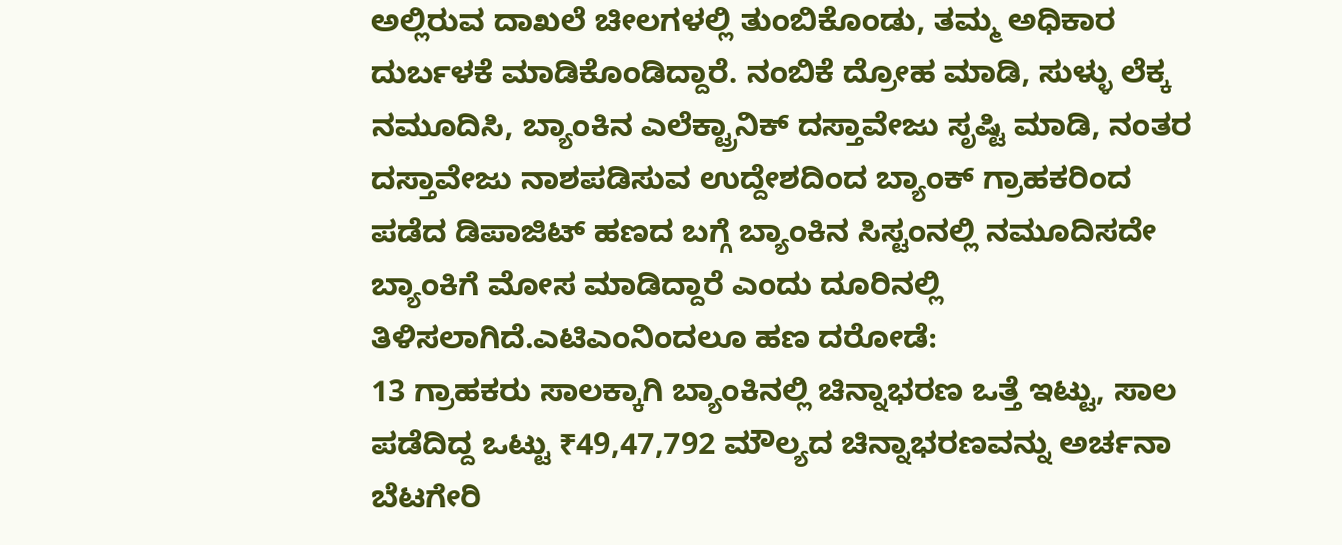ಅಲ್ಲಿರುವ ದಾಖಲೆ ಚೀಲಗಳಲ್ಲಿ ತುಂಬಿಕೊಂಡು, ತಮ್ಮ ಅಧಿಕಾರ ದುರ್ಬಳಕೆ ಮಾಡಿಕೊಂಡಿದ್ದಾರೆ. ನಂಬಿಕೆ ದ್ರೋಹ ಮಾಡಿ, ಸುಳ್ಳು ಲೆಕ್ಕ ನಮೂದಿಸಿ, ಬ್ಯಾಂಕಿನ ಎಲೆಕ್ಟ್ರಾನಿಕ್ ದಸ್ತಾವೇಜು ಸೃಷ್ಟಿ ಮಾಡಿ, ನಂತರ ದಸ್ತಾವೇಜು ನಾಶಪಡಿಸುವ ಉದ್ದೇಶದಿಂದ ಬ್ಯಾಂಕ್ ಗ್ರಾಹಕರಿಂದ ಪಡೆದ ಡಿಪಾಜಿಟ್ ಹಣದ ಬಗ್ಗೆ ಬ್ಯಾಂಕಿನ ಸಿಸ್ಟಂನಲ್ಲಿ ನಮೂದಿಸದೇ ಬ್ಯಾಂಕಿಗೆ ಮೋಸ ಮಾಡಿದ್ದಾರೆ ಎಂದು ದೂರಿನಲ್ಲಿ ತಿಳಿಸಲಾಗಿದೆ.ಎಟಿಎಂನಿಂದಲೂ ಹಣ ದರೋಡೆ:
13 ಗ್ರಾಹಕರು ಸಾಲಕ್ಕಾಗಿ ಬ್ಯಾಂಕಿನಲ್ಲಿ ಚಿನ್ನಾಭರಣ ಒತ್ತೆ ಇಟ್ಟು, ಸಾಲ ಪಡೆದಿದ್ದ ಒಟ್ಟು ₹49,47,792 ಮೌಲ್ಯದ ಚಿನ್ನಾಭರಣವನ್ನು ಅರ್ಚನಾ ಬೆಟಗೇರಿ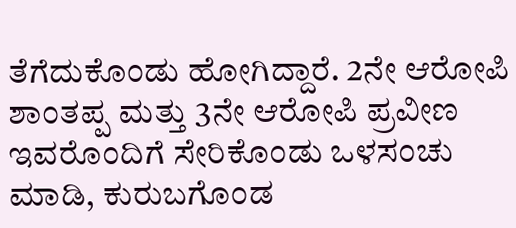ತೆಗೆದುಕೊಂಡು ಹೋಗಿದ್ದಾರೆ. 2ನೇ ಆರೋಪಿ ಶಾಂತಪ್ಪ ಮತ್ತು 3ನೇ ಆರೋಪಿ ಪ್ರವೀಣ ಇವರೊಂದಿಗೆ ಸೇರಿಕೊಂಡು ಒಳಸಂಚು ಮಾಡಿ, ಕುರುಬಗೊಂಡ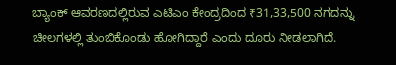ಬ್ಯಾಂಕ್ ಆವರಣದಲ್ಲಿರುವ ಎಟಿಎಂ ಕೇಂದ್ರದಿಂದ ₹31,33,500 ನಗದನ್ನು ಚೀಲಗಳಲ್ಲಿ ತುಂಬಿಕೊಂಡು ಹೋಗಿದ್ದಾರೆ ಎಂದು ದೂರು ನೀಡಲಾಗಿದೆ.